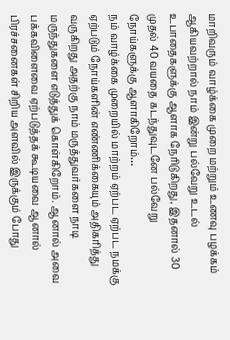மாறிவரும் வாழ்க்கை முறை மற்றும் உணவு பழக்கம் ஆகியவற்றால் நாம் இன்று பல்வேறு உடல் உபாதைகளுக்கு ஆளாக நேரிடுகிறது, இதனால் 30 முதல் 40 வயதை கடந்துவுடனே பல்வேறு நோய்களுக்கு ஆளாகிறோம்…
நம் வாழ்க்கை முறையில் மாற்றம் ஏற்பட ஏற்பட நமக்கு ஏற்படும் நோய்களின் எண்ணிக்கையும் அதிகரித்து வருகிறது அதற்கு நாம் மருத்துவர்களை நாடி மருந்துகளை எடுத்துக் கொள்கிறோம். ஆனால் அவை பக்கவிளைவை ஏற்படுத்தக் கூடியவை ஆனால் பிரச்சனைகள் சிறிய அளவில் இருக்கும் போது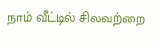நாம் வீட்டில் சிலவற்றை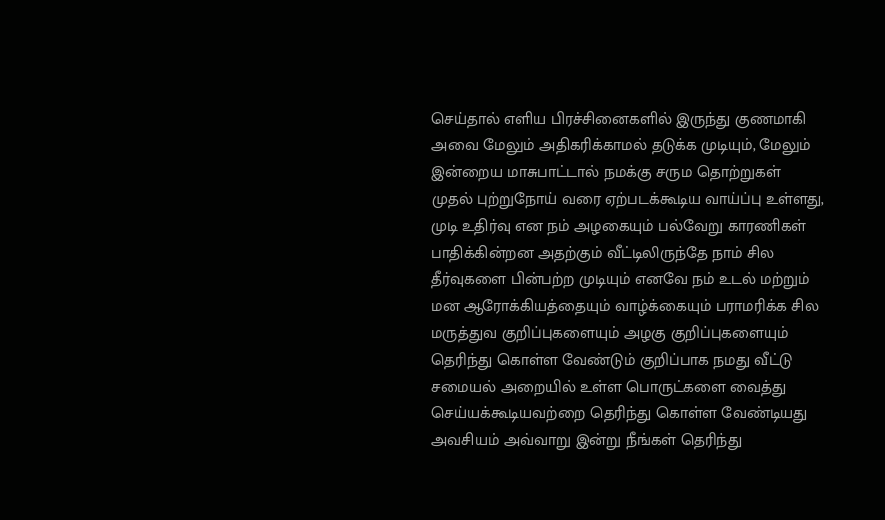செய்தால் எளிய பிரச்சினைகளில் இருந்து குணமாகி அவை மேலும் அதிகரிக்காமல் தடுக்க முடியும், மேலும் இன்றைய மாசுபாட்டால் நமக்கு சரும தொற்றுகள் முதல் புற்றுநோய் வரை ஏற்படக்கூடிய வாய்ப்பு உள்ளது, முடி உதிர்வு என நம் அழகையும் பல்வேறு காரணிகள் பாதிக்கின்றன அதற்கும் வீட்டிலிருந்தே நாம் சில தீர்வுகளை பின்பற்ற முடியும் எனவே நம் உடல் மற்றும் மன ஆரோக்கியத்தையும் வாழ்க்கையும் பராமரிக்க சில மருத்துவ குறிப்புகளையும் அழகு குறிப்புகளையும் தெரிந்து கொள்ள வேண்டும் குறிப்பாக நமது வீட்டு சமையல் அறையில் உள்ள பொருட்களை வைத்து செய்யக்கூடியவற்றை தெரிந்து கொள்ள வேண்டியது அவசியம் அவ்வாறு இன்று நீங்கள் தெரிந்து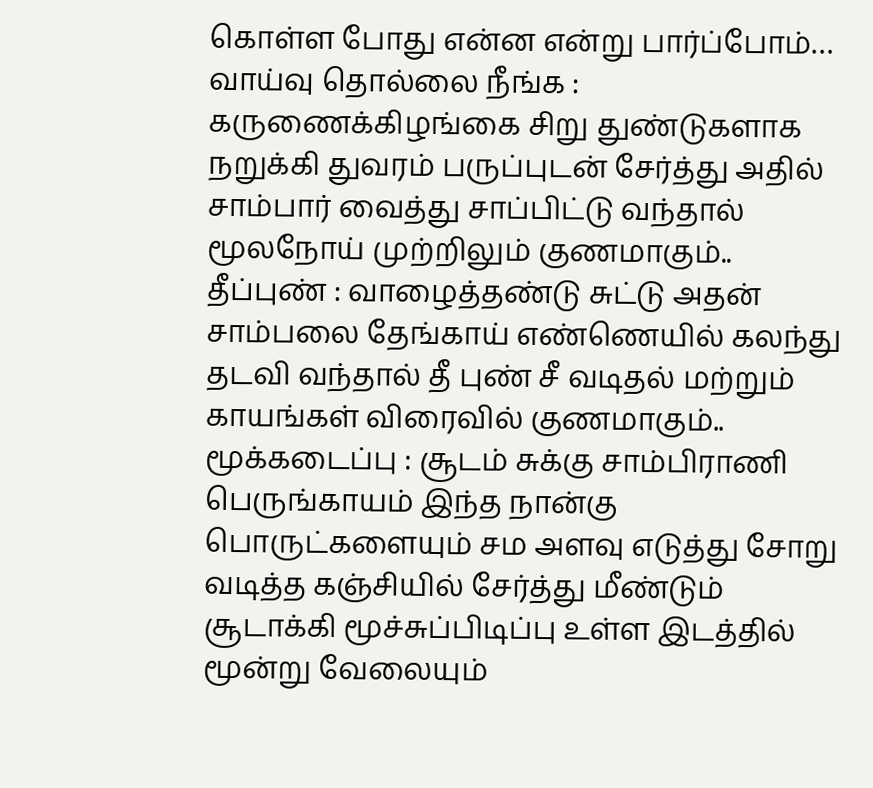கொள்ள போது என்ன என்று பார்ப்போம்…
வாய்வு தொல்லை நீங்க : கருணைக்கிழங்கை சிறு துண்டுகளாக நறுக்கி துவரம் பருப்புடன் சேர்த்து அதில் சாம்பார் வைத்து சாப்பிட்டு வந்தால் மூலநோய் முற்றிலும் குணமாகும்..
தீப்புண் : வாழைத்தண்டு சுட்டு அதன் சாம்பலை தேங்காய் எண்ணெயில் கலந்து தடவி வந்தால் தீ புண் சீ வடிதல் மற்றும் காயங்கள் விரைவில் குணமாகும்..
மூக்கடைப்பு : சூடம் சுக்கு சாம்பிராணி பெருங்காயம் இந்த நான்கு பொருட்களையும் சம அளவு எடுத்து சோறு வடித்த கஞ்சியில் சேர்த்து மீண்டும் சூடாக்கி மூச்சுப்பிடிப்பு உள்ள இடத்தில் மூன்று வேலையும்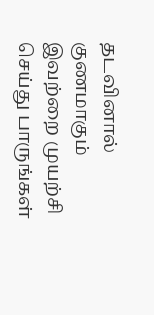தடவினால் குணமாகும் இவற்றை முயற்சி செய்து பாருங்கள்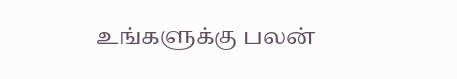உங்களுக்கு பலன்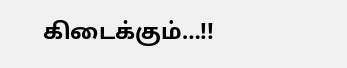கிடைக்கும்…!!